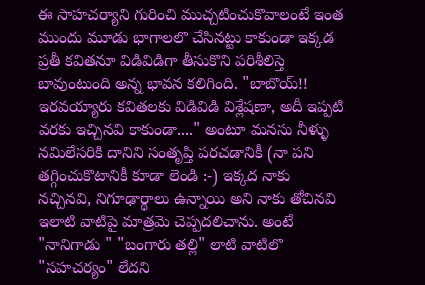ఈ సాహచర్యాని గురించి ముచ్చటించుకొవాలంటే ఇంత ముందు మూడు భాగాలలొ చేసినట్టు కాకుండా ఇక్కడ ప్రతీ కవితనూ విడివిడిగా తీసుకొని పరిశీలిస్తె బావుంటుంది అన్న భావన కలిగింది. "బాబొయ్!! ఇరవయ్యారు కవితలకు విడివిడి విశ్లేషణా, అదీ ఇప్పటి వరకు ఇచ్చినవి కాకుండా...." అంటూ మనసు నీళ్ళు నమిలేసరికి దానిని సంతృప్తి పరచడానికీ (నా పని తగ్గించుకొటానికీ కూడా లెండి :-) ఇక్కద నాకు నచ్చినవి, నిగూఢార్థాలు ఉన్నాయి అని నాకు తోచినవి ఇలాటి వాటిపై మాత్రమె చెప్పదలిచాను. అంటే "నానిగాడు " "బంగారు తల్లి" లాటి వాటిలొ "సహచర్యం" లేదని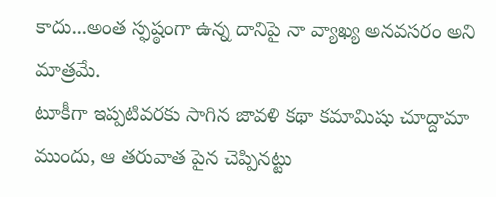కాదు...అంత స్ఫష్ఠంగా ఉన్న దానిపై నా వ్యాఖ్య అనవసరం అని మాత్రమే.
టూకీగా ఇప్పటివరకు సాగిన జావళి కథా కమామిషు చూద్దామా ముందు, ఆ తరువాత పైన చెప్పినట్టు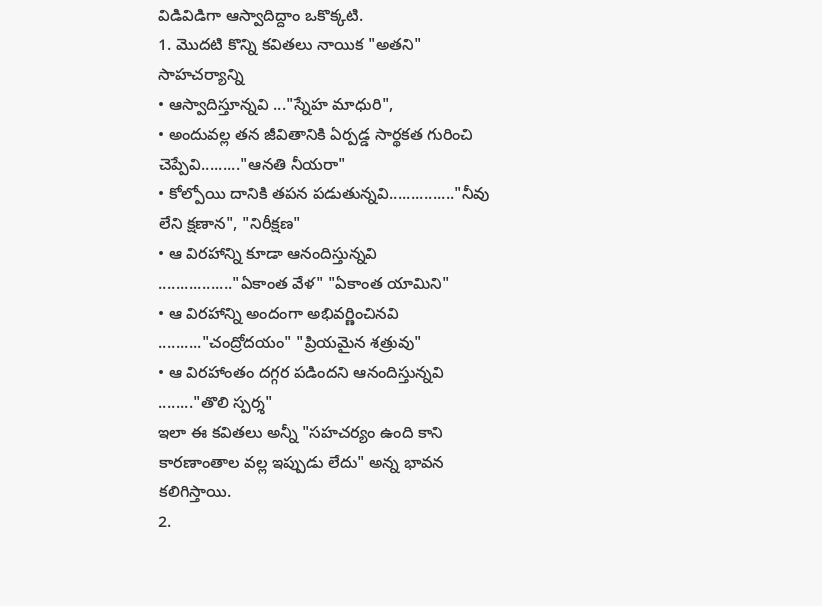విడివిడిగా ఆస్వాదిద్దాం ఒకొక్కటి.
1. మొదటి కొన్ని కవితలు నాయిక "అతని" సాహచర్యాన్ని
• ఆస్వాదిస్తూన్నవి ..."స్నేహ మాధురి",
• అందువల్ల తన జీవితానికి ఏర్పడ్డ సార్థకత గురించి చెప్పేవి........."ఆనతి నీయరా"
• కోల్పోయి దానికి తపన పడుతున్నవి..............."నీవు లేని క్షణాన", "నిరీక్షణ"
• ఆ విరహాన్ని కూడా ఆనందిస్తున్నవి ................."ఏకాంత వేళ" "ఏకాంత యామిని"
• ఆ విరహాన్ని అందంగా అభివర్ణించినవి .........."చంద్రోదయం" "ప్రియమైన శత్రువు"
• ఆ విరహాంతం దగ్గర పడిందని ఆనందిస్తున్నవి ........"తొలి స్పర్శ"
ఇలా ఈ కవితలు అన్నీ "సహచర్యం ఉంది కాని కారణాంతాల వల్ల ఇప్పుడు లేదు" అన్న భావన కలిగిస్తాయి.
2.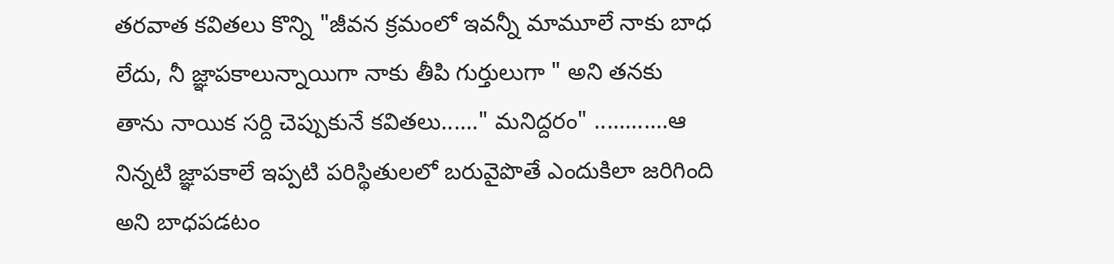తరవాత కవితలు కొన్ని "జీవన క్రమంలో ఇవన్నీ మామూలే నాకు బాధ లేదు, నీ జ్ఞాపకాలున్నాయిగా నాకు తీపి గుర్తులుగా " అని తనకు తాను నాయిక సర్ది చెప్పుకునే కవితలు......" మనిద్దరం" ............ఆ నిన్నటి జ్ఞాపకాలే ఇప్పటి పరిస్థితులలో బరువైపొతే ఎందుకిలా జరిగింది అని బాధపడటం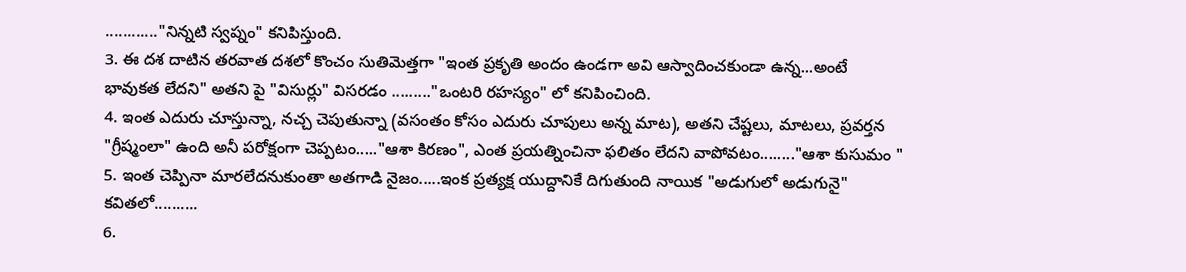............"నిన్నటి స్వప్నం" కనిపిస్తుంది.
3. ఈ దశ దాటిన తరవాత దశలో కొంచం సుతిమెత్తగా "ఇంత ప్రకృతి అందం ఉండగా అవి ఆస్వాదించకుండా ఉన్న...అంటే భావుకత లేదని" అతని పై "విసుర్లు" విసరడం ........."ఒంటరి రహస్యం" లో కనిపించింది.
4. ఇంత ఎదురు చూస్తున్నా, నచ్చ చెపుతున్నా (వసంతం కోసం ఎదురు చూపులు అన్న మాట), అతని చేష్టలు, మాటలు, ప్రవర్తన "గ్రీష్మంలా" ఉంది అనీ పరోక్షంగా చెప్పటం....."ఆశా కిరణం", ఎంత ప్రయత్నించినా ఫలితం లేదని వాపోవటం........"ఆశా కుసుమం "
5. ఇంత చెప్పినా మారలేదనుకుంతా అతగాడి నైజం.....ఇంక ప్రత్యక్ష యుద్దానికే దిగుతుంది నాయిక "అడుగులో అడుగునై" కవితలో..........
6.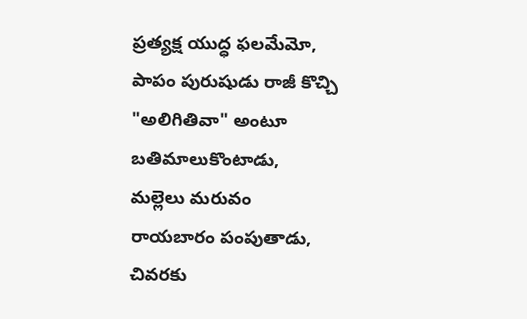ప్రత్యక్ష యుద్ధ ఫలమేమో, పాపం పురుషుడు రాజీ కొచ్చి "అలిగితివా" అంటూ బతిమాలుకొంటాడు,
మల్లెలు మరువం రాయబారం పంపుతాడు, చివరకు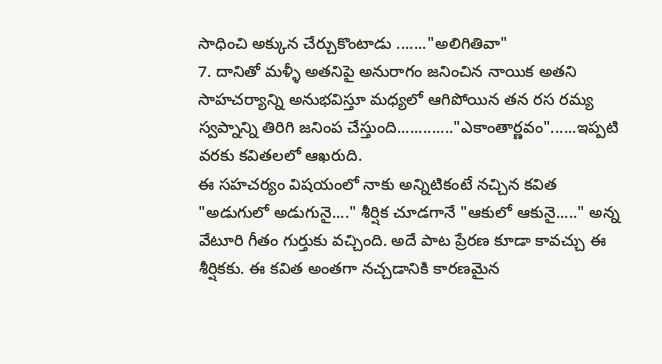సాధించి అక్కున చేర్చుకొంటాడు ......."అలిగితివా"
7. దానితో మళ్ళీ అతనిపై అనురాగం జనించిన నాయిక అతని సాహచర్యాన్ని అనుభవిస్తూ మధ్యలో ఆగిపోయిన తన రస రమ్య స్వప్నాన్ని తిరిగి జనింప చేస్తుంది............."ఎకాంతార్ణవం"......ఇప్పటి వరకు కవితలలో ఆఖరుది.
ఈ సహచర్యం విషయంలో నాకు అన్నిటికంటే నచ్చిన కవిత "అడుగులో అడుగునై...." శీర్షిక చూడగానే "ఆకులో ఆకునై....." అన్న వేటూరి గీతం గుర్తుకు వచ్చింది. అదే పాట ప్రేరణ కూడా కావచ్చు ఈ శీర్షికకు. ఈ కవిత అంతగా నచ్చడానికి కారణమైన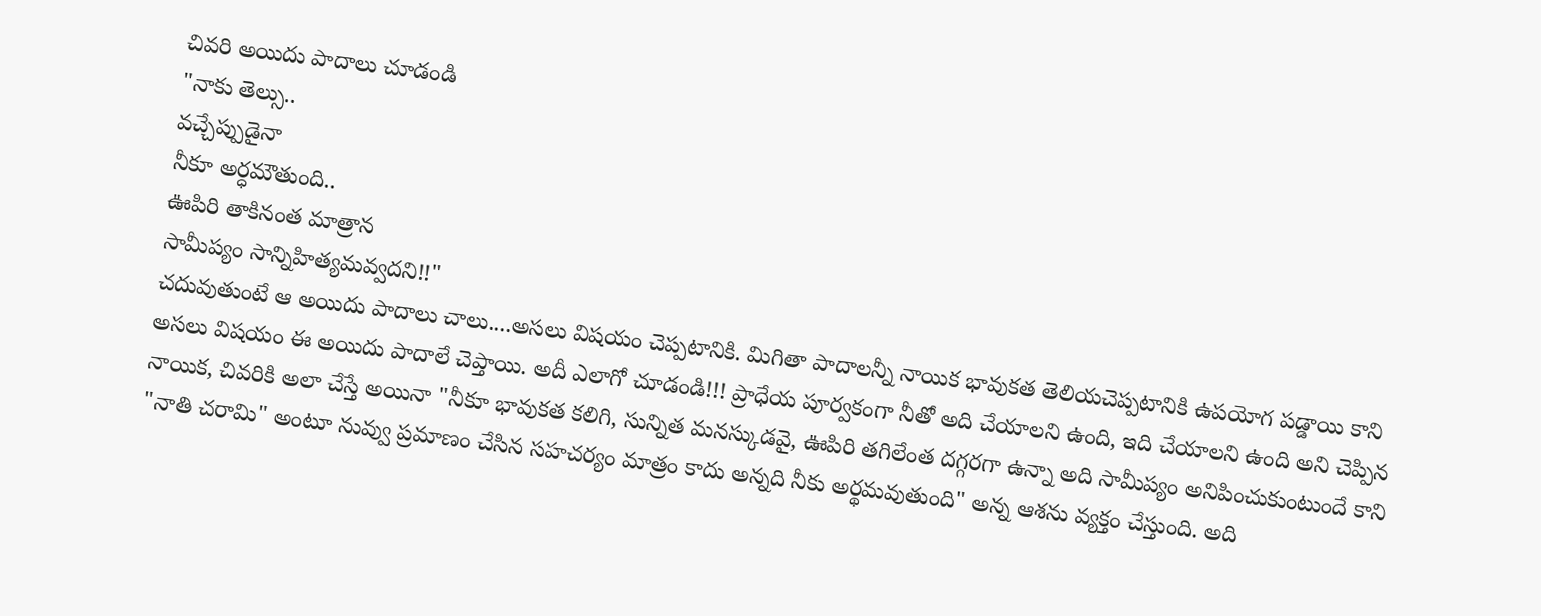చివరి అయిదు పాదాలు చూడండి
"నాకు తెల్సు..
వచ్చేప్పుడైనా
నీకూ అర్ధమౌతుంది..
ఊపిరి తాకినంత మాత్రాన
సామీప్యం సాన్నిహిత్యమవ్వదని!!"
చదువుతుంటే ఆ అయిదు పాదాలు చాలు....అసలు విషయం చెప్పటానికి. మిగితా పాదాలన్నీ నాయిక భావుకత తెలియచెప్పటానికి ఉపయోగ పడ్డాయి కాని అసలు విషయం ఈ అయిదు పాదాలే చెప్తాయి. అదీ ఎలాగో చూడండి!!! ప్రాధేయ పూర్వకంగా నీతో అది చేయాలని ఉంది, ఇది చేయాలని ఉంది అని చెప్పిన నాయిక, చివరికి అలా చేస్తే అయినా "నీకూ భావుకత కలిగి, సున్నిత మనస్కుడవై, ఊపిరి తగిలేంత దగ్గరగా ఉన్నా అది సామీప్యం అనిపించుకుంటుందే కాని "నాతి చరామి" అంటూ నువ్వు ప్రమాణం చేసిన సహచర్యం మాత్రం కాదు అన్నది నీకు అర్థమవుతుంది" అన్న ఆశను వ్యక్తం చేస్తుంది. అది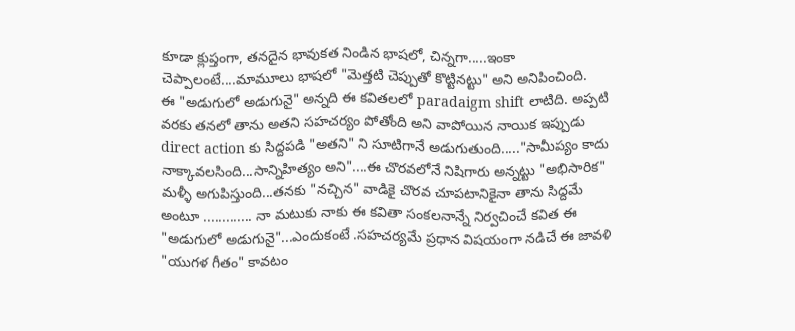కూడా క్లుప్తంగా, తనదైన భావుకత నిండిన భాషలో, చిన్నగా.....ఇంకా చెప్పాలంటే....మామూలు భాషలో "మెత్తటి చెప్పుతో కొట్టినట్టు" అని అనిపించింది.
ఈ "అడుగులో అడుగునై" అన్నది ఈ కవితలలో paradaigm shift లాటిది. అప్పటి వరకు తనలో తాను అతని సహచర్యం పోతోంది అని వాపోయిన నాయిక ఇప్పుడు direct action కు సిద్దపడి "అతని" ని సూటిగానే అడుగుతుంది....."సామీప్యం కాదు నాక్కావలసింది...సాన్నిహిత్యం అని"....ఈ చొరవలోనే నిషిగారు అన్నట్టు "అభిసారిక" మళ్ళీ అగుపిస్తుంది...తనకు "నచ్చిన" వాడికై చొరవ చూపటానికైనా తాను సిద్దమే అంటూ ............. నా మటుకు నాకు ఈ కవితా సంకలనాన్నే నిర్వచించే కవిత ఈ "అడుగులో అడుగునై"...ఎందుకంటే .సహచర్యమే ప్రధాన విషయంగా నడిచే ఈ జావళి "యుగళ గీతం" కావటం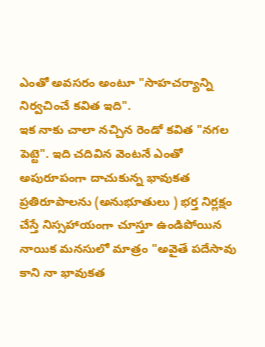ఎంతో అవసరం అంటూ "సాహచర్యాన్ని నిర్వచించే కవిత ఇది".
ఇక నాకు చాలా నచ్చిన రెండో కవిత "నగల పెట్టె". ఇది చదివిన వెంటనే ఎంతో అపురూపంగా దాచుకున్న భావుకత ప్రతిరూపాలను (అనుభూతులు ) భర్త నిర్లక్షం చేస్తే నిస్సహాయంగా చూస్తూ ఉండిపోయిన నాయిక మనసులో మాత్రం "అవైతే పదేసావు కాని నా భావుకత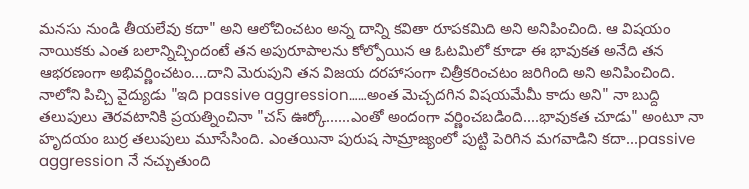మనసు నుండి తీయలేవు కదా" అని ఆలోచించటం అన్న దాన్ని కవితా రూపకమిది అని అనిపించింది. ఆ విషయం నాయికకు ఎంత బలాన్నిచ్చిందంటే తన అపురూపాలను కోల్పోయిన ఆ ఓటమిలో కూడా ఈ భావుకత అనేది తన ఆభరణంగా అభివర్ణించటం....దాని మెరుపుని తన విజయ దరహాసంగా చిత్రీకరించటం జరిగింది అని అనిపించింది. నాలోని పిచ్చి వైద్యుడు "ఇది passive aggression……అంత మెచ్చదగిన విషయమేమీ కాదు అని" నా బుద్ది తలుపులు తెరవటానికి ప్రయత్నించినా "చస్ ఊర్కో......ఎంతో అందంగా వర్ణించబడింది....భావుకత చూడు" అంటూ నా హృదయం బుర్ర తలుపులు మూసేసింది. ఎంతయినా పురుష సామ్రాజ్యంలో పుట్టి పెరిగిన మగవాడిని కదా...passive aggression నే నచ్చుతుంది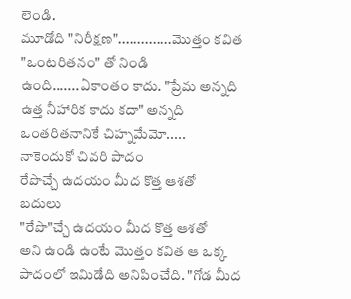లెండి.
మూడోది "నిరీక్షణ"..............మొత్తం కవిత "ఒంటరితనం" తో నిండి ఉంది.......ఏకాంతం కాదు. "ప్రేమ అన్నది ఉత్త నీహారిక కాదు కదా" అన్నది ఒంతరితనానికే చిహ్నమేమో.....
నాకెందుకో చివరి పాదం
రేపొచ్చే ఉదయం మీద కొత్త ఆశతో
బదులు
"రేపొ"చ్చే ఉదయం మీద కొత్త ఆశతో
అని ఉండి ఉంటే మొత్తం కవిత ఆ ఒక్క పాదంలో ఇమిడేది అనిపించేది. "గోడ మీద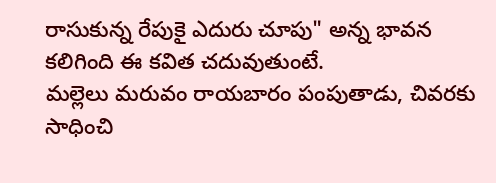రాసుకున్న రేపుకై ఎదురు చూపు" అన్న భావన కలిగింది ఈ కవిత చదువుతుంటే.
మల్లెలు మరువం రాయబారం పంపుతాడు, చివరకు సాధించి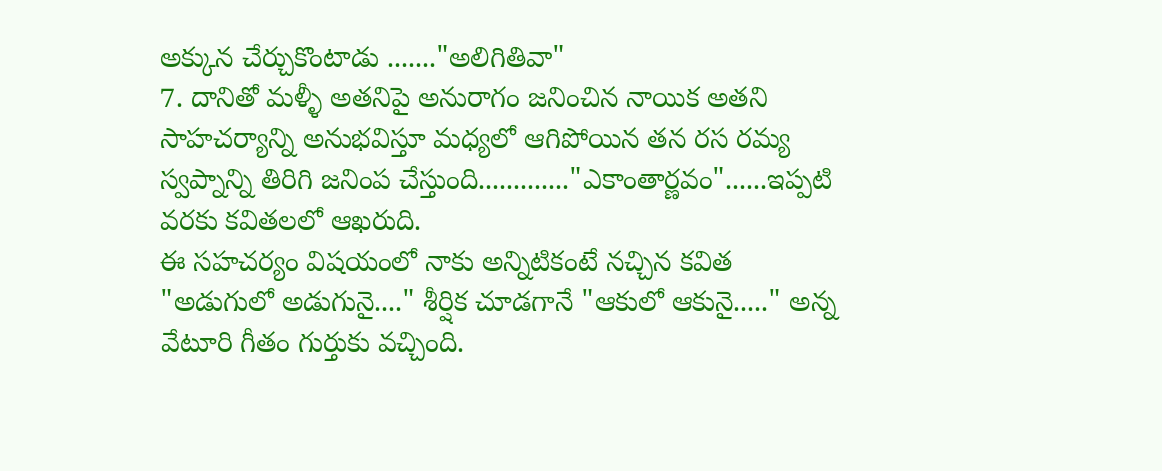అక్కున చేర్చుకొంటాడు ......."అలిగితివా"
7. దానితో మళ్ళీ అతనిపై అనురాగం జనించిన నాయిక అతని సాహచర్యాన్ని అనుభవిస్తూ మధ్యలో ఆగిపోయిన తన రస రమ్య స్వప్నాన్ని తిరిగి జనింప చేస్తుంది............."ఎకాంతార్ణవం"......ఇప్పటి వరకు కవితలలో ఆఖరుది.
ఈ సహచర్యం విషయంలో నాకు అన్నిటికంటే నచ్చిన కవిత "అడుగులో అడుగునై...." శీర్షిక చూడగానే "ఆకులో ఆకునై....." అన్న వేటూరి గీతం గుర్తుకు వచ్చింది.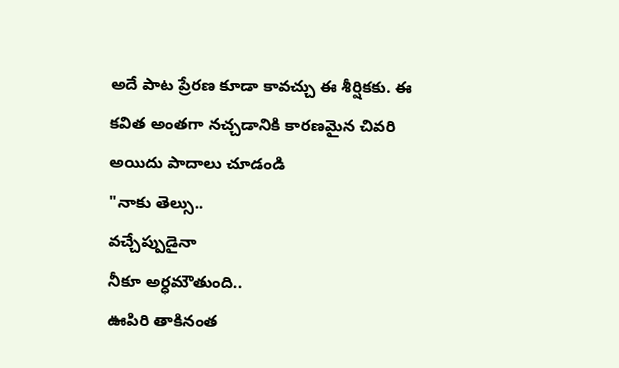అదే పాట ప్రేరణ కూడా కావచ్చు ఈ శీర్షికకు. ఈ కవిత అంతగా నచ్చడానికి కారణమైన చివరి అయిదు పాదాలు చూడండి
"నాకు తెల్సు..
వచ్చేప్పుడైనా
నీకూ అర్ధమౌతుంది..
ఊపిరి తాకినంత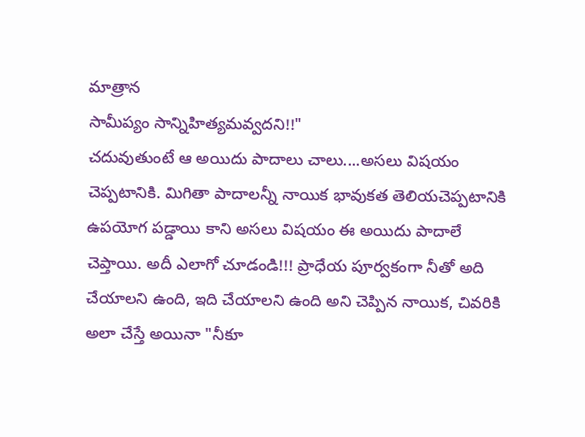మాత్రాన
సామీప్యం సాన్నిహిత్యమవ్వదని!!"
చదువుతుంటే ఆ అయిదు పాదాలు చాలు....అసలు విషయం చెప్పటానికి. మిగితా పాదాలన్నీ నాయిక భావుకత తెలియచెప్పటానికి ఉపయోగ పడ్డాయి కాని అసలు విషయం ఈ అయిదు పాదాలే చెప్తాయి. అదీ ఎలాగో చూడండి!!! ప్రాధేయ పూర్వకంగా నీతో అది చేయాలని ఉంది, ఇది చేయాలని ఉంది అని చెప్పిన నాయిక, చివరికి అలా చేస్తే అయినా "నీకూ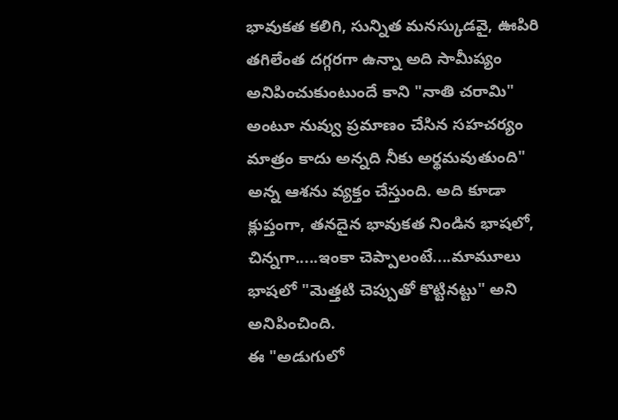భావుకత కలిగి, సున్నిత మనస్కుడవై, ఊపిరి తగిలేంత దగ్గరగా ఉన్నా అది సామీప్యం అనిపించుకుంటుందే కాని "నాతి చరామి" అంటూ నువ్వు ప్రమాణం చేసిన సహచర్యం మాత్రం కాదు అన్నది నీకు అర్థమవుతుంది" అన్న ఆశను వ్యక్తం చేస్తుంది. అది కూడా క్లుప్తంగా, తనదైన భావుకత నిండిన భాషలో, చిన్నగా.....ఇంకా చెప్పాలంటే....మామూలు భాషలో "మెత్తటి చెప్పుతో కొట్టినట్టు" అని అనిపించింది.
ఈ "అడుగులో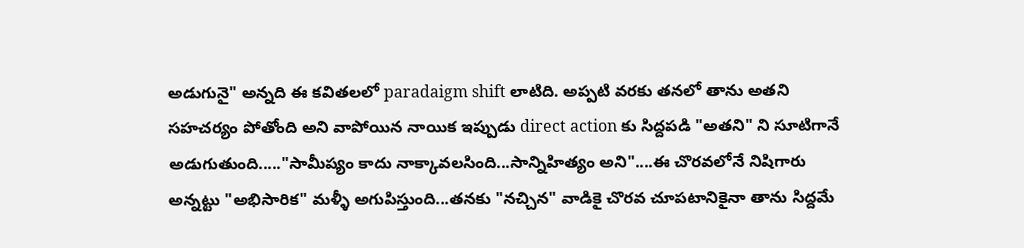అడుగునై" అన్నది ఈ కవితలలో paradaigm shift లాటిది. అప్పటి వరకు తనలో తాను అతని సహచర్యం పోతోంది అని వాపోయిన నాయిక ఇప్పుడు direct action కు సిద్దపడి "అతని" ని సూటిగానే అడుగుతుంది....."సామీప్యం కాదు నాక్కావలసింది...సాన్నిహిత్యం అని"....ఈ చొరవలోనే నిషిగారు అన్నట్టు "అభిసారిక" మళ్ళీ అగుపిస్తుంది...తనకు "నచ్చిన" వాడికై చొరవ చూపటానికైనా తాను సిద్దమే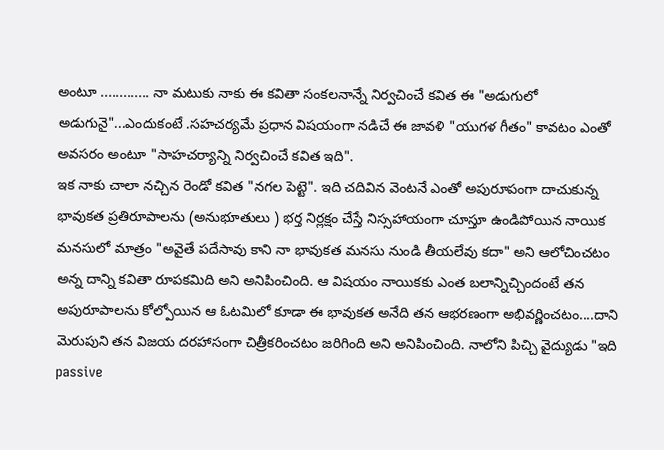అంటూ ............. నా మటుకు నాకు ఈ కవితా సంకలనాన్నే నిర్వచించే కవిత ఈ "అడుగులో అడుగునై"...ఎందుకంటే .సహచర్యమే ప్రధాన విషయంగా నడిచే ఈ జావళి "యుగళ గీతం" కావటం ఎంతో అవసరం అంటూ "సాహచర్యాన్ని నిర్వచించే కవిత ఇది".
ఇక నాకు చాలా నచ్చిన రెండో కవిత "నగల పెట్టె". ఇది చదివిన వెంటనే ఎంతో అపురూపంగా దాచుకున్న భావుకత ప్రతిరూపాలను (అనుభూతులు ) భర్త నిర్లక్షం చేస్తే నిస్సహాయంగా చూస్తూ ఉండిపోయిన నాయిక మనసులో మాత్రం "అవైతే పదేసావు కాని నా భావుకత మనసు నుండి తీయలేవు కదా" అని ఆలోచించటం అన్న దాన్ని కవితా రూపకమిది అని అనిపించింది. ఆ విషయం నాయికకు ఎంత బలాన్నిచ్చిందంటే తన అపురూపాలను కోల్పోయిన ఆ ఓటమిలో కూడా ఈ భావుకత అనేది తన ఆభరణంగా అభివర్ణించటం....దాని మెరుపుని తన విజయ దరహాసంగా చిత్రీకరించటం జరిగింది అని అనిపించింది. నాలోని పిచ్చి వైద్యుడు "ఇది passive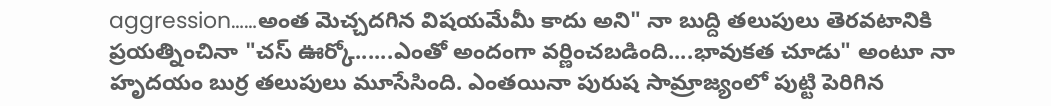aggression……అంత మెచ్చదగిన విషయమేమీ కాదు అని" నా బుద్ది తలుపులు తెరవటానికి ప్రయత్నించినా "చస్ ఊర్కో......ఎంతో అందంగా వర్ణించబడింది....భావుకత చూడు" అంటూ నా హృదయం బుర్ర తలుపులు మూసేసింది. ఎంతయినా పురుష సామ్రాజ్యంలో పుట్టి పెరిగిన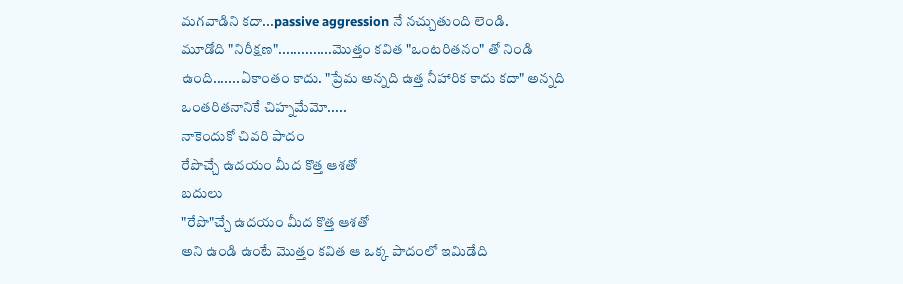మగవాడిని కదా...passive aggression నే నచ్చుతుంది లెండి.
మూడోది "నిరీక్షణ"..............మొత్తం కవిత "ఒంటరితనం" తో నిండి ఉంది.......ఏకాంతం కాదు. "ప్రేమ అన్నది ఉత్త నీహారిక కాదు కదా" అన్నది ఒంతరితనానికే చిహ్నమేమో.....
నాకెందుకో చివరి పాదం
రేపొచ్చే ఉదయం మీద కొత్త ఆశతో
బదులు
"రేపొ"చ్చే ఉదయం మీద కొత్త ఆశతో
అని ఉండి ఉంటే మొత్తం కవిత ఆ ఒక్క పాదంలో ఇమిడేది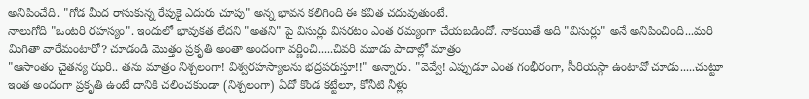అనిపించేది. "గోడ మీద రాసుకున్న రేపుకై ఎదురు చూపు" అన్న భావన కలిగింది ఈ కవిత చదువుతుంటే.
నాలుగోది "ఒంటరి రహస్యం". ఇందులో భావుకత లేదని "అతని" పై విసుర్లు విసరటం ఎంత రమ్యంగా చేయబడిందో. నాకయితే అది "విసుర్లు" అనే అనిపించింది...మరి మిగితా వారేమంటారో? చూడండి మొత్తం ప్రకృతి అంతా అందంగా వర్ణించి.....చివరి మూడు పాదాల్లో మాత్రం
"ఆసాంతం చైతన్య ఝరి.. తను మాత్రం నిశ్చలంగా! విశ్వరహస్యాలను భద్రపరుస్తూ!!" అన్నారు. "వెవ్వే! ఎప్పుడూ ఎంత గంభీరంగా, సీరియస్గా ఉంటావో చూడు.....చుట్టూ ఇంత అందంగా ప్రకృతి ఉంటే దానికి చలించకుండా (నిశ్చలంగా) ఏదో కొండ కట్టేలూ, కోనీటి నీళ్లు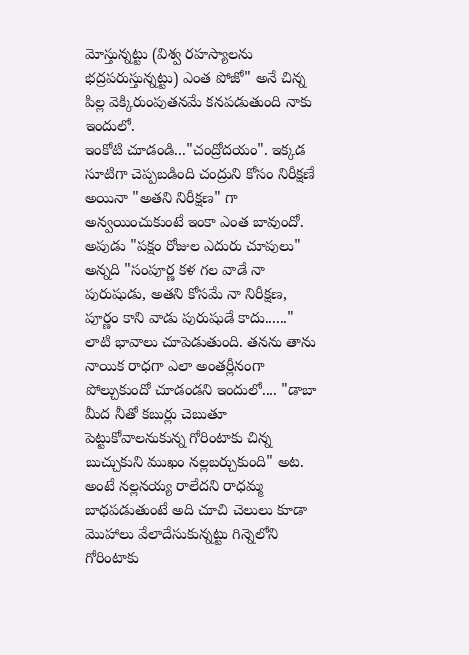మోస్తున్నట్టు (విశ్వ రహస్యాలను భద్రపరుస్తున్నట్టు) ఎంత పోజో" అనే చిన్న పిల్ల వెక్కిరుంపుతనమే కనపడుతుంది నాకు ఇందులో.
ఇంకోటి చూడండి..."చంద్రోదయం". ఇక్కడ సూటిగా చెప్పబడింది చంద్రుని కోసం నిరీక్షణే అయినా "అతని నిరీక్షణ" గా అన్వయించుకుంటే ఇంకా ఎంత బావుందో. అపుడు "పక్షం రోజుల ఎదురు చూపులు" అన్నది "సంపూర్ణ కళ గల వాడే నా పురుషుడు, అతని కోసమే నా నిరీక్షణ, పూర్ణం కాని వాడు పురుషుడే కాదు......" లాటి భావాలు చూపెడుతుంది. తనను తాను నాయిక రాధగా ఎలా అంతర్లీనంగా పోల్చుకుందో చూడండని ఇందులో.... "డాబా మీద నీతో కబుర్లు చెబుతూ పెట్టుకోవాలనుకున్న గోరింటాకు చిన్న బుచ్చుకుని ముఖం నల్లబర్చుకుంది" అట. అంటే నల్లనయ్య రాలేదని రాధమ్మ బాధపడుతుంటే అది చూచి చెలులు కూడా మొహాలు వేలాదేసుకున్నట్టు గిన్నెలోని గోరింటాకు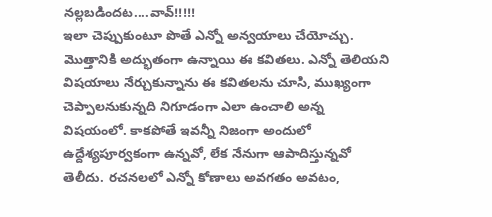నల్లబడిందట....వావ్!!!!!
ఇలా చెప్పుకుంటూ పొతే ఎన్నో అన్వయాలు చేయోచ్చు. మొత్తానికి అద్భుతంగా ఉన్నాయి ఈ కవితలు. ఎన్నో తెలియని విషయాలు నేర్చుకున్నాను ఈ కవితలను చూసి, ముఖ్యంగా చెప్పాలనుకున్నది నిగూడంగా ఎలా ఉంచాలి అన్న విషయంలో. కాకపోతే ఇవన్నీ నిజంగా అందులో ఉద్దేశ్యపూర్వకంగా ఉన్నవో, లేక నేనుగా ఆపాదిస్తున్నవో తెలీదు. రచనలలో ఎన్నో కోణాలు అవగతం అవటం,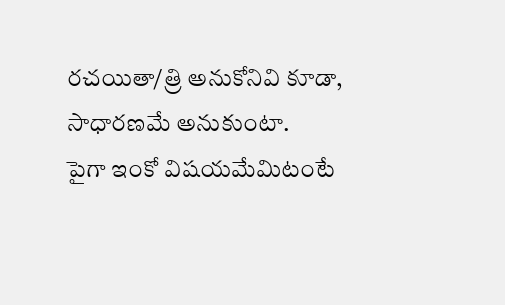రచయితా/త్రి అనుకోనివి కూడా, సాధారణమే అనుకుంటా.
పైగా ఇంకో విషయమేమిటంటే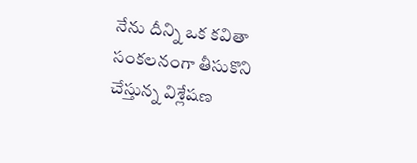నేను దీన్ని ఒక కవితా సంకలనంగా తీసుకొని చేస్తున్న విశ్లేషణ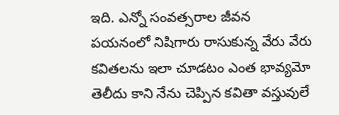ఇది. ఎన్నో సంవత్సరాల జీవన పయనంలో నిషిగారు రాసుకున్న వేరు వేరు కవితలను ఇలా చూడటం ఎంత భావ్యమో తెలీదు కాని నేను చెప్పిన కవితా వస్తువులే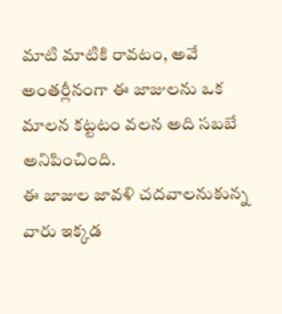మాటి మాటికి రావటం, అవే అంతర్లీనంగా ఈ జాజులను ఒక మాలన కట్టటం వలన అది సబబే అనిపించింది.
ఈ జాజుల జావళి చదవాలనుకున్న వారు ఇక్కడ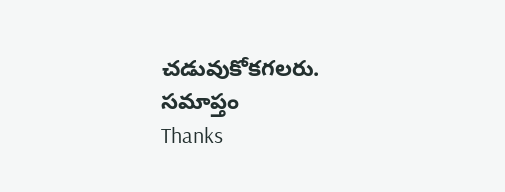చడువుకోకగలరు.
సమాప్తం
Thanks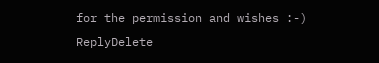for the permission and wishes :-)
ReplyDelete